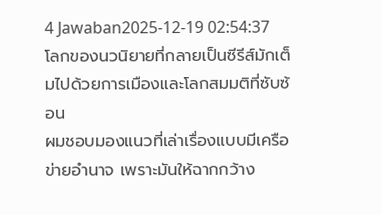4 Jawaban2025-12-19 02:54:37
โลกของนวนิยายที่กลายเป็นซีรีส์มักเต็มไปด้วยการเมืองและโลกสมมติที่ซับซ้อน
ผมชอบมองแนวที่เล่าเรื่องแบบมีเครือข่ายอำนาจ เพราะมันให้ฉากกว้าง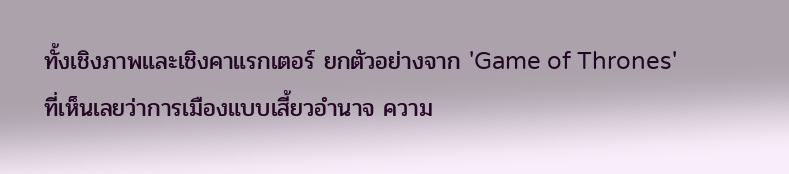ทั้งเชิงภาพและเชิงคาแรกเตอร์ ยกตัวอย่างจาก 'Game of Thrones' ที่เห็นเลยว่าการเมืองแบบเสี้ยวอำนาจ ความ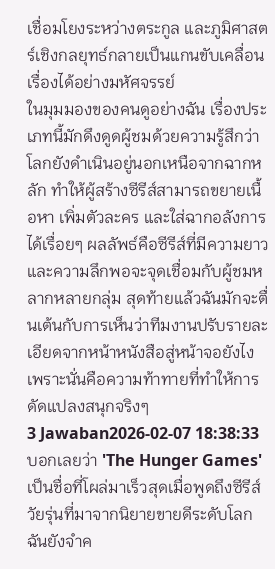เชื่อมโยงระหว่างตระกูล และภูมิศาสตร์เชิงกลยุทธ์กลายเป็นแกนขับเคลื่อนเรื่องได้อย่างมหัศจรรย์
ในมุมมองของคนดูอย่างฉัน เรื่องประเภทนี้มักดึงดูดผู้ชมด้วยความรู้สึกว่าโลกยังดำเนินอยู่นอกเหนือจากฉากหลัก ทำให้ผู้สร้างซีรีส์สามารถขยายเนื้อหา เพิ่มตัวละคร และใส่ฉากอลังการได้เรื่อยๆ ผลลัพธ์คือซีรีส์ที่มีความยาวและความลึกพอจะจุดเชื่อมกับผู้ชมหลากหลายกลุ่ม สุดท้ายแล้วฉันมักจะตื่นเต้นกับการเห็นว่าทีมงานปรับรายละเอียดจากหน้าหนังสือสู่หน้าจอยังไง เพราะนั่นคือความท้าทายที่ทำให้การดัดแปลงสนุกจริงๆ
3 Jawaban2026-02-07 18:38:33
บอกเลยว่า 'The Hunger Games' เป็นชื่อที่โผล่มาเร็วสุดเมื่อพูดถึงซีรีส์วัยรุ่นที่มาจากนิยายขายดีระดับโลก ฉันยังจำค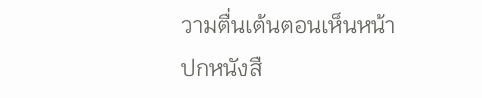วามตื่นเต้นตอนเห็นหน้าปกหนังสื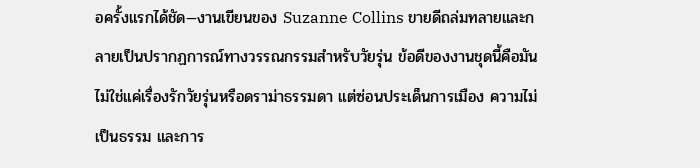อครั้งแรกได้ชัด—งานเขียนของ Suzanne Collins ขายดีถล่มทลายและกลายเป็นปรากฏการณ์ทางวรรณกรรมสำหรับวัยรุ่น ข้อดีของงานชุดนี้คือมันไม่ใช่แค่เรื่องรักวัยรุ่นหรือดราม่าธรรมดา แต่ซ่อนประเด็นการเมือง ความไม่เป็นธรรม และการ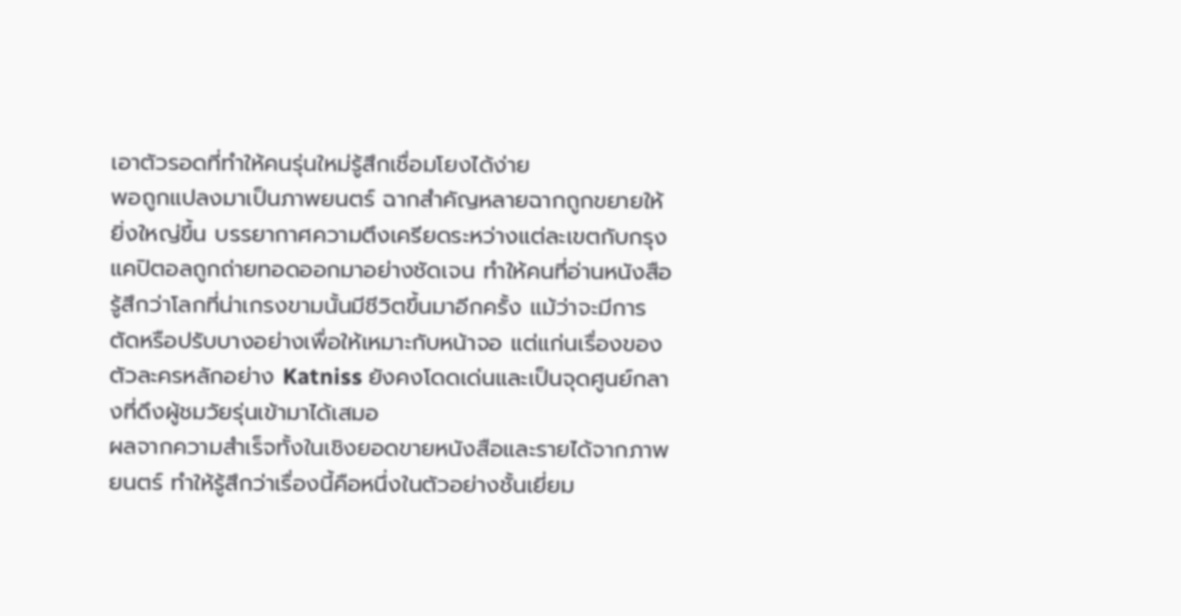เอาตัวรอดที่ทำให้คนรุ่นใหม่รู้สึกเชื่อมโยงได้ง่าย
พอถูกแปลงมาเป็นภาพยนตร์ ฉากสำคัญหลายฉากถูกขยายให้ยิ่งใหญ่ขึ้น บรรยากาศความตึงเครียดระหว่างแต่ละเขตกับกรุงแคปิตอลถูกถ่ายทอดออกมาอย่างชัดเจน ทำให้คนที่อ่านหนังสือรู้สึกว่าโลกที่น่าเกรงขามนั้นมีชีวิตขึ้นมาอีกครั้ง แม้ว่าจะมีการตัดหรือปรับบางอย่างเพื่อให้เหมาะกับหน้าจอ แต่แก่นเรื่องของตัวละครหลักอย่าง Katniss ยังคงโดดเด่นและเป็นจุดศูนย์กลางที่ดึงผู้ชมวัยรุ่นเข้ามาได้เสมอ
ผลจากความสำเร็จทั้งในเชิงยอดขายหนังสือและรายได้จากภาพยนตร์ ทำให้รู้สึกว่าเรื่องนี้คือหนึ่งในตัวอย่างชั้นเยี่ยม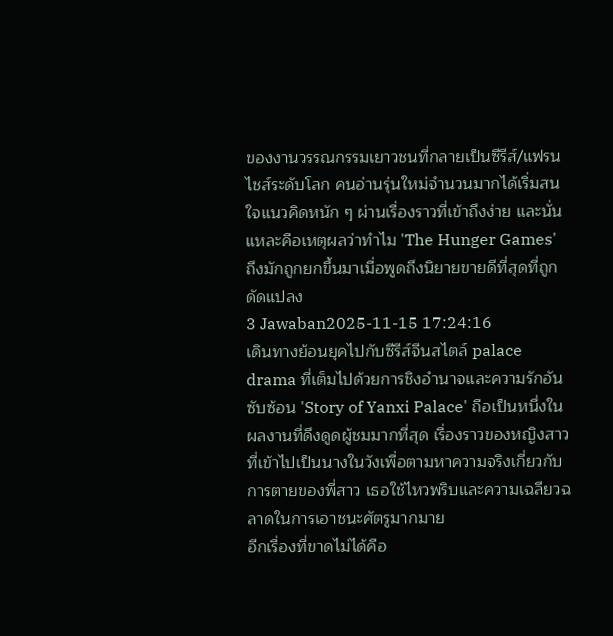ของงานวรรณกรรมเยาวชนที่กลายเป็นซีรีส์/แฟรนไชส์ระดับโลก คนอ่านรุ่นใหม่จำนวนมากได้เริ่มสนใจแนวคิดหนัก ๆ ผ่านเรื่องราวที่เข้าถึงง่าย และนั่นแหละคือเหตุผลว่าทำไม 'The Hunger Games' ถึงมักถูกยกขึ้นมาเมื่อพูดถึงนิยายขายดีที่สุดที่ถูกดัดแปลง
3 Jawaban2025-11-15 17:24:16
เดินทางย้อนยุคไปกับซีรีส์จีนสไตล์ palace drama ที่เต็มไปด้วยการชิงอำนาจและความรักอันซับซ้อน 'Story of Yanxi Palace' ถือเป็นหนึ่งในผลงานที่ดึงดูดผู้ชมมากที่สุด เรื่องราวของหญิงสาวที่เข้าไปเป็นนางในวังเพื่อตามหาความจริงเกี่ยวกับการตายของพี่สาว เธอใช้ไหวพริบและความเฉลียวฉลาดในการเอาชนะศัตรูมากมาย
อีกเรื่องที่ขาดไม่ได้คือ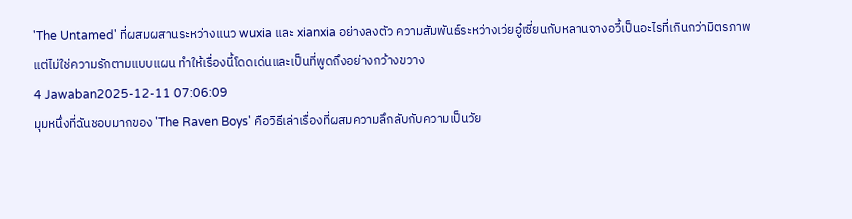'The Untamed' ที่ผสมผสานระหว่างแนว wuxia และ xianxia อย่างลงตัว ความสัมพันธ์ระหว่างเว่ยอู๋เซี่ยนกับหลานจางอวี้เป็นอะไรที่เกินกว่ามิตรภาพแต่ไม่ใช่ความรักตามแบบแผน ทำให้เรื่องนี้โดดเด่นและเป็นที่พูดถึงอย่างกว้างขวาง
4 Jawaban2025-12-11 07:06:09
มุมหนึ่งที่ฉันชอบมากของ 'The Raven Boys' คือวิธีเล่าเรื่องที่ผสมความลึกลับกับความเป็นวัย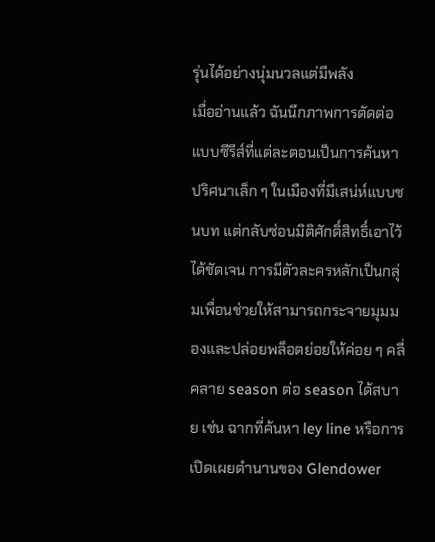รุ่นได้อย่างนุ่มนวลแต่มีพลัง
เมื่ออ่านแล้ว ฉันนึกภาพการตัดต่อแบบซีรีส์ที่แต่ละตอนเป็นการค้นหาปริศนาเล็ก ๆ ในเมืองที่มีเสน่ห์แบบชนบท แต่กลับซ่อนมิติศักดิ์สิทธิ์เอาไว้ได้ชัดเจน การมีตัวละครหลักเป็นกลุ่มเพื่อนช่วยให้สามารถกระจายมุมมองและปล่อยพล็อตย่อยให้ค่อย ๆ คลี่คลาย season ต่อ season ได้สบาย เช่น ฉากที่ค้นหา ley line หรือการเปิดเผยตำนานของ Glendower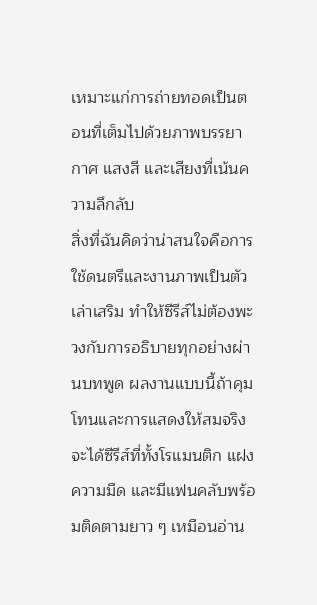เหมาะแก่การถ่ายทอดเป็นตอนที่เต็มไปด้วยภาพบรรยากาศ แสงสี และเสียงที่เน้นความลึกลับ
สิ่งที่ฉันคิดว่าน่าสนใจคือการใช้ดนตรีและงานภาพเป็นตัวเล่าเสริม ทำให้ซีรีส์ไม่ต้องพะวงกับการอธิบายทุกอย่างผ่านบทพูด ผลงานแบบนี้ถ้าคุมโทนและการแสดงให้สมจริง จะได้ซีรีส์ที่ทั้งโรแมนติก แฝงความมืด และมีแฟนคลับพร้อมติดตามยาว ๆ เหมือนอ่าน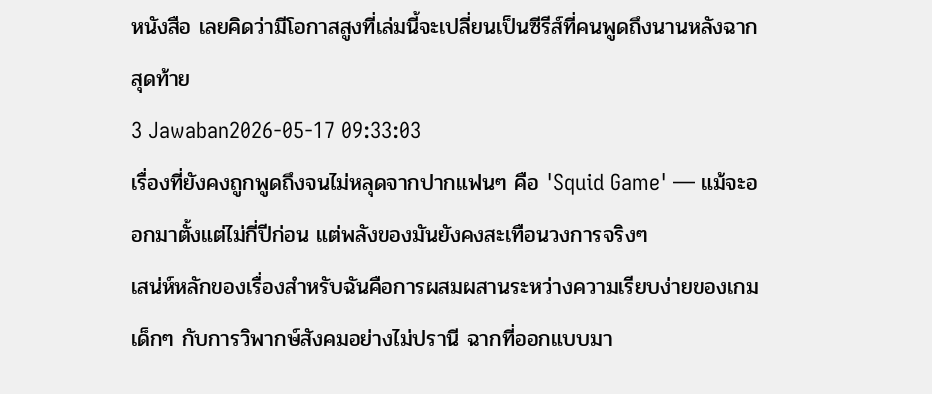หนังสือ เลยคิดว่ามีโอกาสสูงที่เล่มนี้จะเปลี่ยนเป็นซีรีส์ที่คนพูดถึงนานหลังฉากสุดท้าย
3 Jawaban2026-05-17 09:33:03
เรื่องที่ยังคงถูกพูดถึงจนไม่หลุดจากปากแฟนๆ คือ 'Squid Game' — แม้จะออกมาตั้งแต่ไม่กี่ปีก่อน แต่พลังของมันยังคงสะเทือนวงการจริงๆ
เสน่ห์หลักของเรื่องสำหรับฉันคือการผสมผสานระหว่างความเรียบง่ายของเกมเด็กๆ กับการวิพากษ์สังคมอย่างไม่ปรานี ฉากที่ออกแบบมา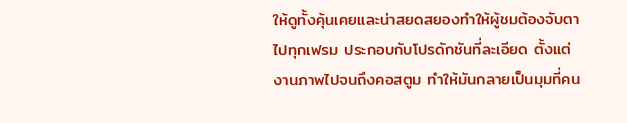ให้ดูทั้งคุ้นเคยและน่าสยดสยองทำให้ผู้ชมต้องจับตาไปทุกเฟรม ประกอบกับโปรดักชันที่ละเอียด ตั้งแต่งานภาพไปจนถึงคอสตูม ทำให้มันกลายเป็นมุมที่คน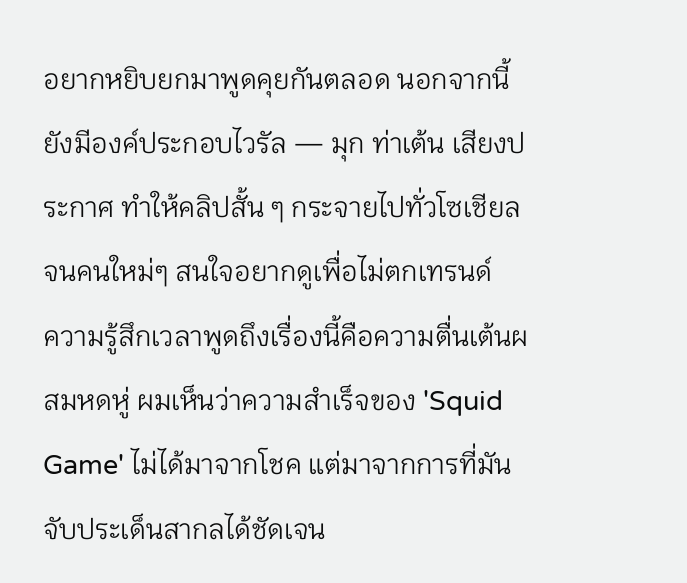อยากหยิบยกมาพูดคุยกันตลอด นอกจากนี้ยังมีองค์ประกอบไวรัล — มุก ท่าเต้น เสียงประกาศ ทำให้คลิปสั้น ๆ กระจายไปทั่วโซเชียลจนคนใหม่ๆ สนใจอยากดูเพื่อไม่ตกเทรนด์
ความรู้สึกเวลาพูดถึงเรื่องนี้คือความตื่นเต้นผสมหดหู่ ผมเห็นว่าความสำเร็จของ 'Squid Game' ไม่ได้มาจากโชค แต่มาจากการที่มันจับประเด็นสากลได้ชัดเจน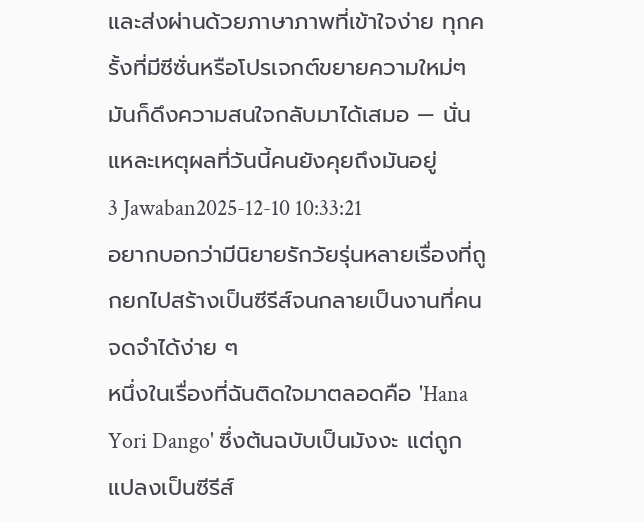และส่งผ่านด้วยภาษาภาพที่เข้าใจง่าย ทุกครั้งที่มีซีซั่นหรือโปรเจกต์ขยายความใหม่ๆ มันก็ดึงความสนใจกลับมาได้เสมอ — นั่นแหละเหตุผลที่วันนี้คนยังคุยถึงมันอยู่
3 Jawaban2025-12-10 10:33:21
อยากบอกว่ามีนิยายรักวัยรุ่นหลายเรื่องที่ถูกยกไปสร้างเป็นซีรีส์จนกลายเป็นงานที่คนจดจำได้ง่าย ๆ
หนึ่งในเรื่องที่ฉันติดใจมาตลอดคือ 'Hana Yori Dango' ซึ่งต้นฉบับเป็นมังงะ แต่ถูกแปลงเป็นซีรีส์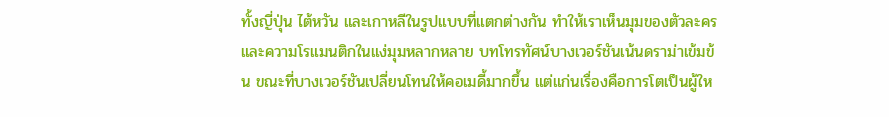ทั้งญี่ปุ่น ไต้หวัน และเกาหลีในรูปแบบที่แตกต่างกัน ทำให้เราเห็นมุมของตัวละครและความโรแมนติกในแง่มุมหลากหลาย บทโทรทัศน์บางเวอร์ชันเน้นดราม่าเข้มข้น ขณะที่บางเวอร์ชันเปลี่ยนโทนให้คอเมดี้มากขึ้น แต่แก่นเรื่องคือการโตเป็นผู้ให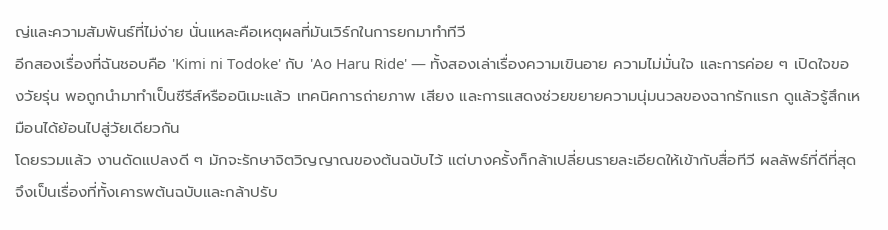ญ่และความสัมพันธ์ที่ไม่ง่าย นั่นแหละคือเหตุผลที่มันเวิร์กในการยกมาทำทีวี
อีกสองเรื่องที่ฉันชอบคือ 'Kimi ni Todoke' กับ 'Ao Haru Ride' — ทั้งสองเล่าเรื่องความเขินอาย ความไม่มั่นใจ และการค่อย ๆ เปิดใจของวัยรุ่น พอถูกนำมาทำเป็นซีรีส์หรืออนิเมะแล้ว เทคนิคการถ่ายภาพ เสียง และการแสดงช่วยขยายความนุ่มนวลของฉากรักแรก ดูแล้วรู้สึกเหมือนได้ย้อนไปสู่วัยเดียวกัน
โดยรวมแล้ว งานดัดแปลงดี ๆ มักจะรักษาจิตวิญญาณของต้นฉบับไว้ แต่บางครั้งก็กล้าเปลี่ยนรายละเอียดให้เข้ากับสื่อทีวี ผลลัพธ์ที่ดีที่สุดจึงเป็นเรื่องที่ทั้งเคารพต้นฉบับและกล้าปรับ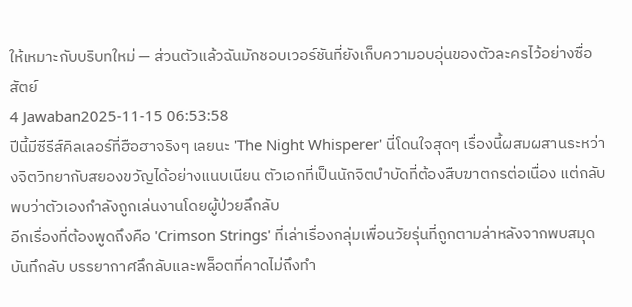ให้เหมาะกับบริบทใหม่ — ส่วนตัวแล้วฉันมักชอบเวอร์ชันที่ยังเก็บความอบอุ่นของตัวละครไว้อย่างซื่อสัตย์
4 Jawaban2025-11-15 06:53:58
ปีนี้มีซีรีส์คิลเลอร์ที่ฮือฮาจริงๆ เลยนะ 'The Night Whisperer' นี่โดนใจสุดๆ เรื่องนี้ผสมผสานระหว่างจิตวิทยากับสยองขวัญได้อย่างแนบเนียน ตัวเอกที่เป็นนักจิตบำบัดที่ต้องสืบฆาตกรต่อเนื่อง แต่กลับพบว่าตัวเองกำลังถูกเล่นงานโดยผู้ป่วยลึกลับ
อีกเรื่องที่ต้องพูดถึงคือ 'Crimson Strings' ที่เล่าเรื่องกลุ่มเพื่อนวัยรุ่นที่ถูกตามล่าหลังจากพบสมุดบันทึกลับ บรรยากาศลึกลับและพล็อตที่คาดไม่ถึงทำ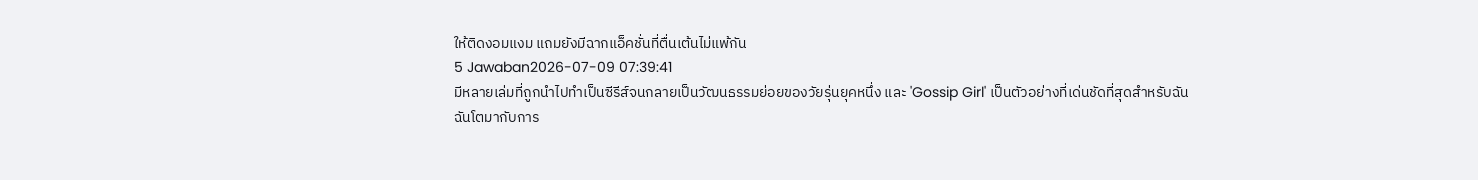ให้ติดงอมแงม แถมยังมีฉากแอ็คชั่นที่ตื่นเต้นไม่แพ้กัน
5 Jawaban2026-07-09 07:39:41
มีหลายเล่มที่ถูกนำไปทำเป็นซีรีส์จนกลายเป็นวัฒนธรรมย่อยของวัยรุ่นยุคหนึ่ง และ 'Gossip Girl' เป็นตัวอย่างที่เด่นชัดที่สุดสำหรับฉัน
ฉันโตมากับการ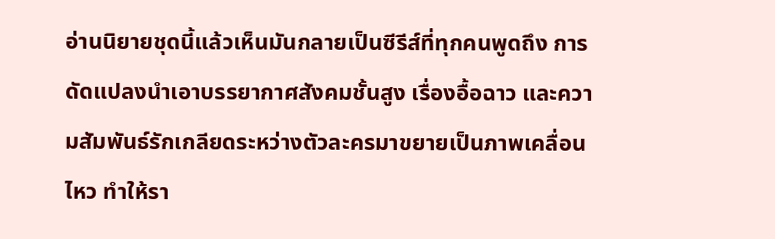อ่านนิยายชุดนี้แล้วเห็นมันกลายเป็นซีรีส์ที่ทุกคนพูดถึง การดัดแปลงนำเอาบรรยากาศสังคมชั้นสูง เรื่องอื้อฉาว และความสัมพันธ์รักเกลียดระหว่างตัวละครมาขยายเป็นภาพเคลื่อนไหว ทำให้รา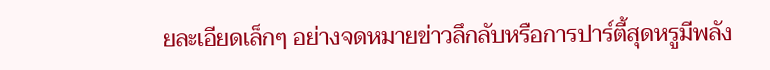ยละเอียดเล็กๆ อย่างจดหมายข่าวลึกลับหรือการปาร์ตี้สุดหรูมีพลัง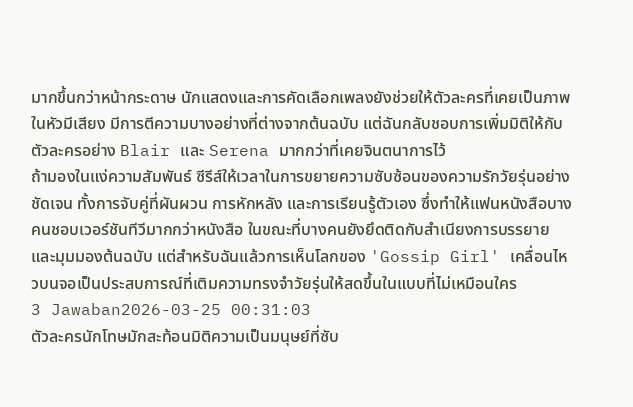มากขึ้นกว่าหน้ากระดาษ นักแสดงและการคัดเลือกเพลงยังช่วยให้ตัวละครที่เคยเป็นภาพในหัวมีเสียง มีการตีความบางอย่างที่ต่างจากต้นฉบับ แต่ฉันกลับชอบการเพิ่มมิติให้กับตัวละครอย่าง Blair และ Serena มากกว่าที่เคยจินตนาการไว้
ถ้ามองในแง่ความสัมพันธ์ ซีรีส์ให้เวลาในการขยายความซับซ้อนของความรักวัยรุ่นอย่างชัดเจน ทั้งการจับคู่ที่ผันผวน การหักหลัง และการเรียนรู้ตัวเอง ซึ่งทำให้แฟนหนังสือบางคนชอบเวอร์ชันทีวีมากกว่าหนังสือ ในขณะที่บางคนยังยึดติดกับสำเนียงการบรรยายและมุมมองต้นฉบับ แต่สำหรับฉันแล้วการเห็นโลกของ 'Gossip Girl' เคลื่อนไหวบนจอเป็นประสบการณ์ที่เติมความทรงจำวัยรุ่นให้สดขึ้นในแบบที่ไม่เหมือนใคร
3 Jawaban2026-03-25 00:31:03
ตัวละครนักโทษมักสะท้อนมิติความเป็นมนุษย์ที่ซับ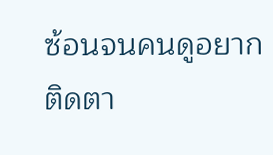ซ้อนจนคนดูอยากติดตา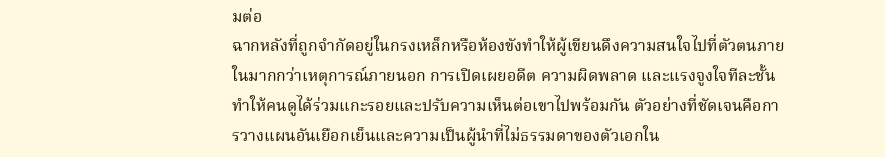มต่อ
ฉากหลังที่ถูกจำกัดอยู่ในกรงเหล็กหรือห้องขังทำให้ผู้เขียนดึงความสนใจไปที่ตัวตนภายในมากกว่าเหตุการณ์ภายนอก การเปิดเผยอดีต ความผิดพลาด และแรงจูงใจทีละชั้นทำให้คนดูได้ร่วมแกะรอยและปรับความเห็นต่อเขาไปพร้อมกัน ตัวอย่างที่ชัดเจนคือการวางแผนอันเยือกเย็นและความเป็นผู้นำที่ไม่ธรรมดาของตัวเอกใน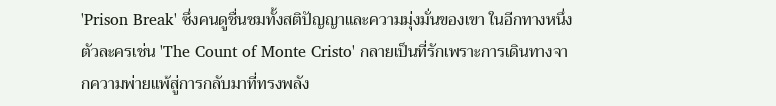'Prison Break' ซึ่งคนดูชื่นชมทั้งสติปัญญาและความมุ่งมั่นของเขา ในอีกทางหนึ่ง ตัวละครเช่น 'The Count of Monte Cristo' กลายเป็นที่รักเพราะการเดินทางจากความพ่ายแพ้สู่การกลับมาที่ทรงพลัง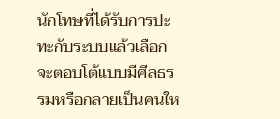นักโทษที่ได้รับการปะทะกับระบบแล้วเลือกจะตอบโต้แบบมีศีลธรรมหรือกลายเป็นคนให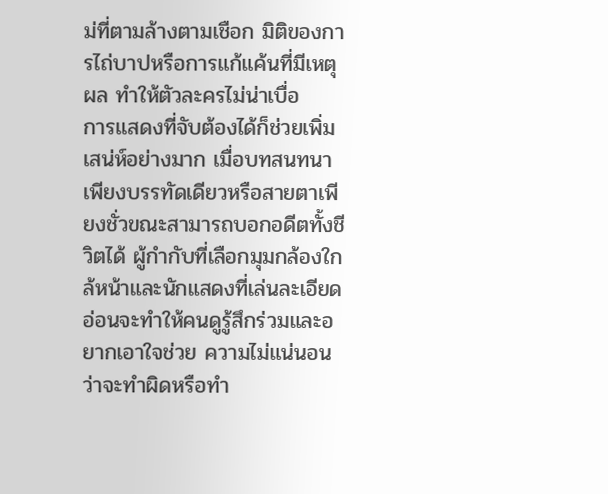ม่ที่ตามล้างตามเชือก มิติของการไถ่บาปหรือการแก้แค้นที่มีเหตุผล ทำให้ตัวละครไม่น่าเบื่อ
การแสดงที่จับต้องได้ก็ช่วยเพิ่มเสน่ห์อย่างมาก เมื่อบทสนทนาเพียงบรรทัดเดียวหรือสายตาเพียงชั่วขณะสามารถบอกอดีตทั้งชีวิตได้ ผู้กำกับที่เลือกมุมกล้องใกล้หน้าและนักแสดงที่เล่นละเอียดอ่อนจะทำให้คนดูรู้สึกร่วมและอยากเอาใจช่วย ความไม่แน่นอนว่าจะทำผิดหรือทำ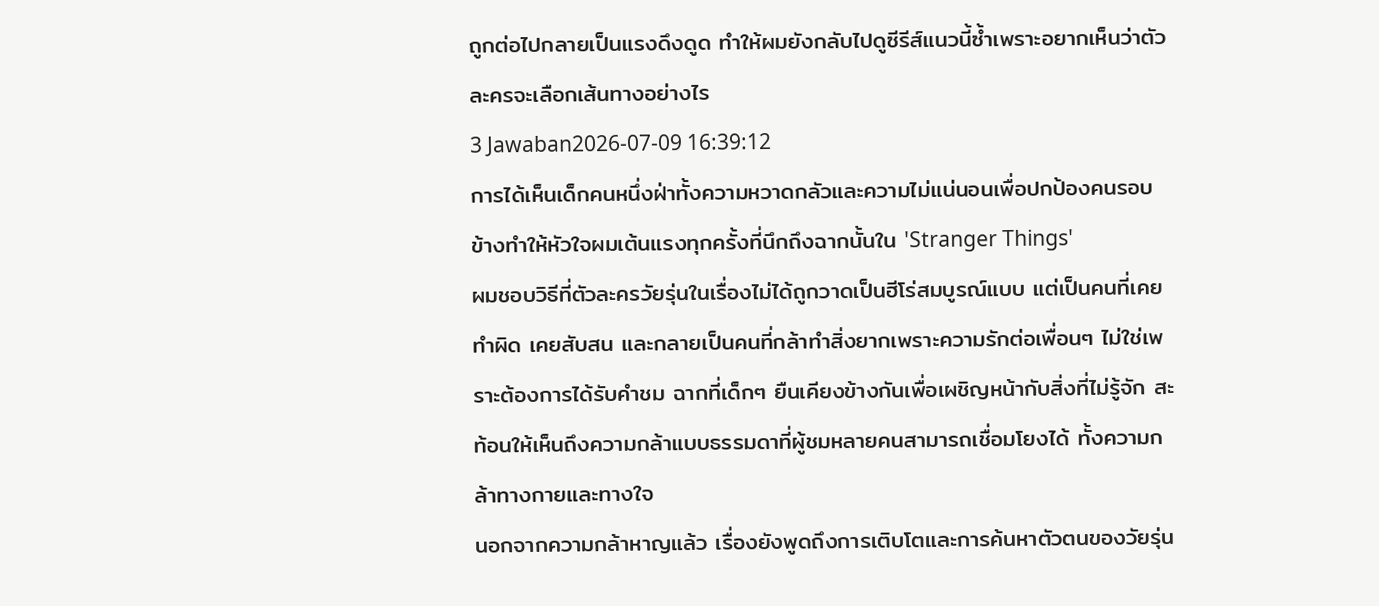ถูกต่อไปกลายเป็นแรงดึงดูด ทำให้ผมยังกลับไปดูซีรีส์แนวนี้ซ้ำเพราะอยากเห็นว่าตัวละครจะเลือกเส้นทางอย่างไร
3 Jawaban2026-07-09 16:39:12
การได้เห็นเด็กคนหนึ่งฝ่าทั้งความหวาดกลัวและความไม่แน่นอนเพื่อปกป้องคนรอบข้างทำให้หัวใจผมเต้นแรงทุกครั้งที่นึกถึงฉากนั้นใน 'Stranger Things'
ผมชอบวิธีที่ตัวละครวัยรุ่นในเรื่องไม่ได้ถูกวาดเป็นฮีโร่สมบูรณ์แบบ แต่เป็นคนที่เคยทำผิด เคยสับสน และกลายเป็นคนที่กล้าทำสิ่งยากเพราะความรักต่อเพื่อนๆ ไม่ใช่เพราะต้องการได้รับคำชม ฉากที่เด็กๆ ยืนเคียงข้างกันเพื่อเผชิญหน้ากับสิ่งที่ไม่รู้จัก สะท้อนให้เห็นถึงความกล้าแบบธรรมดาที่ผู้ชมหลายคนสามารถเชื่อมโยงได้ ทั้งความกล้าทางกายและทางใจ
นอกจากความกล้าหาญแล้ว เรื่องยังพูดถึงการเติบโตและการค้นหาตัวตนของวัยรุ่น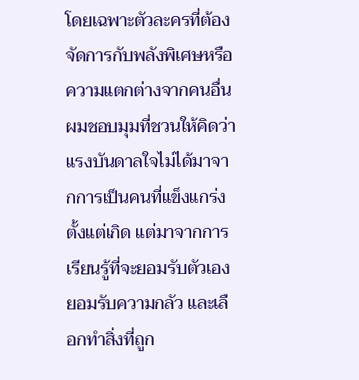โดยเฉพาะตัวละครที่ต้องจัดการกับพลังพิเศษหรือความแตกต่างจากคนอื่น ผมชอบมุมที่ชวนให้คิดว่าแรงบันดาลใจไม่ได้มาจากการเป็นคนที่แข็งแกร่งตั้งแต่เกิด แต่มาจากการเรียนรู้ที่จะยอมรับตัวเอง ยอมรับความกลัว และเลือกทำสิ่งที่ถูก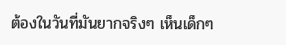ต้องในวันที่มันยากจริงๆ เห็นเด็กๆ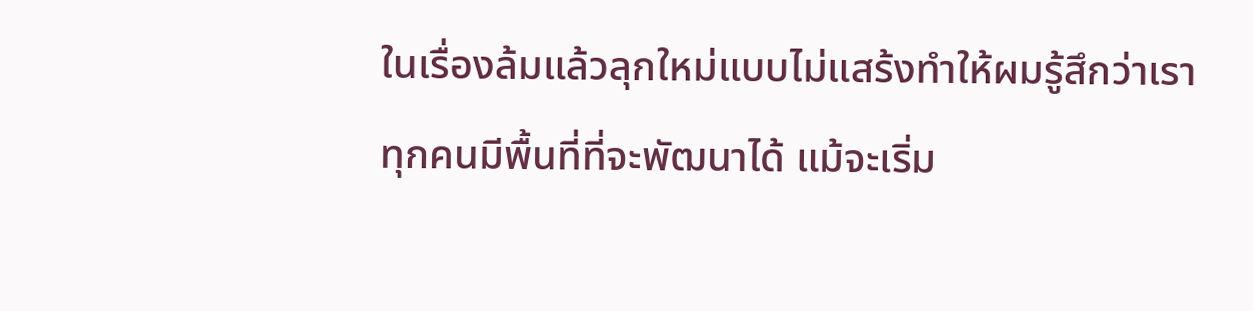ในเรื่องล้มแล้วลุกใหม่แบบไม่แสร้งทำให้ผมรู้สึกว่าเราทุกคนมีพื้นที่ที่จะพัฒนาได้ แม้จะเริ่ม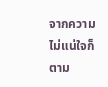จากความไม่แน่ใจก็ตาม